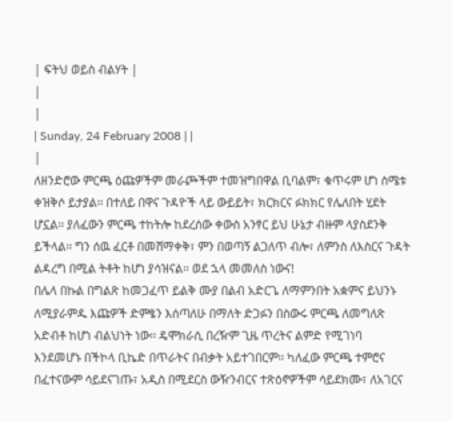| ፍትህ ወይስ ብልሃት |
|
|
| Sunday, 24 February 2008 | |
|
ለዘንድሮው ምርጫ ዕጩዎችም መራጮችም ተመዝግበዋል ቢባልም፣ ቁጥሩም ሆነ ስሜቱ ቀዝቅሶ ይታያል፡፡ በተለይ በዋና ጉዳዮች ላይ ውይይት፣ ክርክርና ፉክክር የሌለበት ሂደት ሆኗል፡፡ ያለፈውን ምርጫ ተከትሎ ከደረሰው ቀውስ አንፃር ይህ ሁኔታ ብዙም ላያስደንቅ ይችላል፡፡ ግን ሰዉ ፈርቶ በመሸማቀቅ፣ ምን በወጣኝ ልጋለጥ ብሎ፣ ለምንስ ለእስርና ጉዳት ልዳረግ በሚል ትቶት ከሆነ ያሳዝናል፡፡ ወደ ኋላ መመለስ ነውና!
በሌላ በኩል በግልጽ ከመጋፈጥ ይልቅ ሙያ በልብ አድርጌ ለማምንበት አቋምና ይህንኑ ለሚያራምዱ እጩዎች ድምፄን እሰጣለሁ በማለት ድጋፉን በስውሩ ምርጫ ለመግለጽ አድብቶ ከሆነ ብልህነት ነው፡፡ ዴሞክራሲ በረዥም ጊዜ ጥረትና ልምድ የሚገነባ እንደመሆኑ በችኮላ ቢኬድ በጥራትና በብቃት አይተገበርም፡፡ ካለፈው ምርጫ ተምሮና በፈተናውም ሳይደናገጡ፣ አዲስ በሚደርስ ውዥንብርና ተጽዕኖዎችም ሳይደክሙ፣ ለአገርና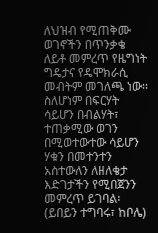ለህዝብ የሚጠቅሙ ወገኖችን በጥንቃቄ ለይቶ መምረጥ የዜግነት ግዴታና የዴሞክራሲ መብትም መገለጫ ነው፡፡ ስለሆነም በፍርሃት ሳይሆን በብልሃት፣ ተጠቃሚው ወገን በሚወተውተው ሳይሆን ሃቁን በመተንተን አስተውለን ለዘለቄታ እድገታችን የሚበጀንን መምረጥ ይገባል፡ (ይበይን ተግባሩ፣ ከቦሌ)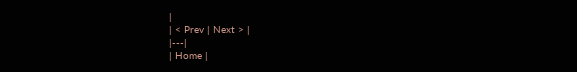|
| < Prev | Next > |
|---|
| Home |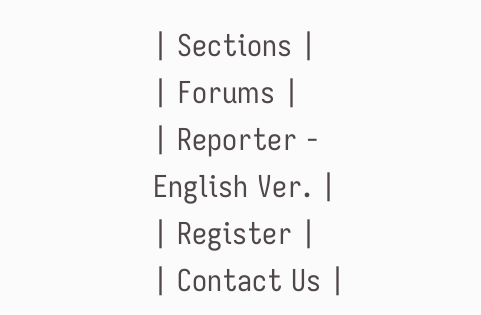| Sections |
| Forums |
| Reporter - English Ver. |
| Register |
| Contact Us |